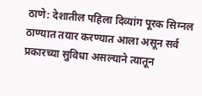ठाणे: देशातील पहिला दिव्यांग पूरक सिग्नल ठाण्यात तयार करण्यात आला असून सर्व प्रकारच्या सुविधा असल्याने त्यातून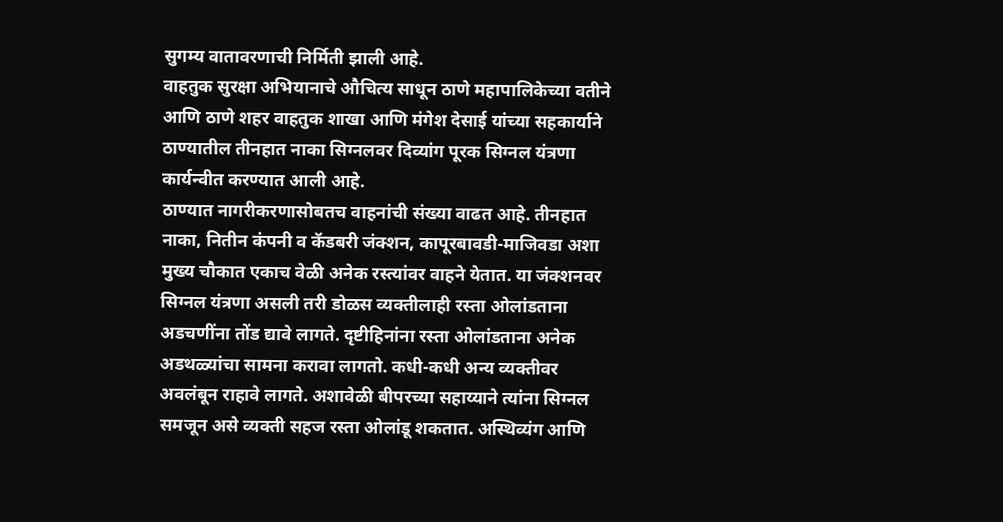सुगम्य वातावरणाची निर्मिती झाली आहे.
वाहतुक सुरक्षा अभियानाचे औचित्य साधून ठाणे महापालिकेच्या वतीने आणि ठाणे शहर वाहतुक शाखा आणि मंगेश देसाई यांच्या सहकार्याने ठाण्यातील तीनहात नाका सिग्नलवर दिव्यांग पूरक सिग्नल यंत्रणा कार्यन्वीत करण्यात आली आहे.
ठाण्यात नागरीकरणासोबतच वाहनांची संख्या वाढत आहे. तीनहात नाका, नितीन कंपनी व कॅडबरी जंक्शन, कापूरबावडी-माजिवडा अशा मुख्य चौकात एकाच वेळी अनेक रस्त्यांवर वाहने येतात. या जंक्शनवर सिग्नल यंत्रणा असली तरी डोळस व्यक्तीलाही रस्ता ओलांडताना अडचणींना तोंड द्यावे लागते. दृष्टीहिनांना रस्ता ओलांडताना अनेक अडथळ्यांचा सामना करावा लागतो. कधी-कधी अन्य व्यक्तीवर अवलंबून राहावे लागते. अशावेळी बीपरच्या सहाय्याने त्यांना सिग्नल समजून असे व्यक्ती सहज रस्ता ओलांडू शकतात. अस्थिव्यंग आणि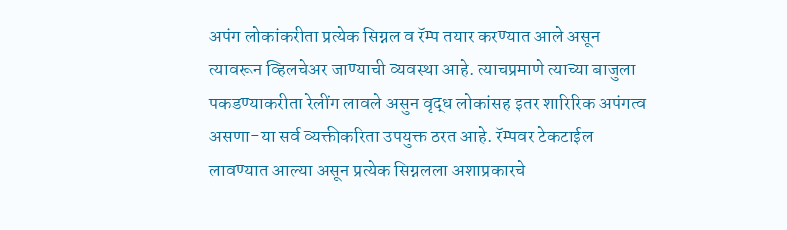अपंग लोकांकरीता प्रत्येक सिग्नल व रॅम्प तयार करण्यात आले असून त्यावरून व्हिलचेअर जाण्याची व्यवस्था आहे. त्याचप्रमाणे त्याच्या बाजुला पकडण्याकरीता रेलींग लावले असुन वृद्ध लोकांसह इतर शारिरिक अपंगत्व असणा-या सर्व व्यक्तीकरिता उपयुक्त ठरत आहे. रॅम्पवर टेकटाईल लावण्यात आल्या असून प्रत्येक सिग्नलला अशाप्रकारचे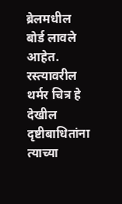ब्रेलमधील बोर्ड लावले आहेत. रस्त्यावरील थर्मर चित्र हे देखील दृष्टीबाधितांना त्याच्या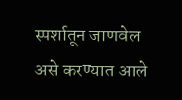स्पर्शातून जाणवेल असे करण्यात आले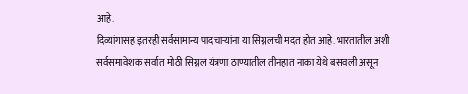आहे.
दिव्यांगासह इतरही सर्वसामान्य पादचाऱ्यांना या सिग्नलची मदत होत आहे. भारतातील अशी सर्वसमावेशक सर्वात मोठी सिग्नल यंत्रणा ठाण्यातील तीनहात नाका येथे बसवली असून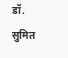डॉ. सुमित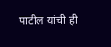पाटील यांची ही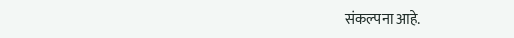संकल्पना आहे.